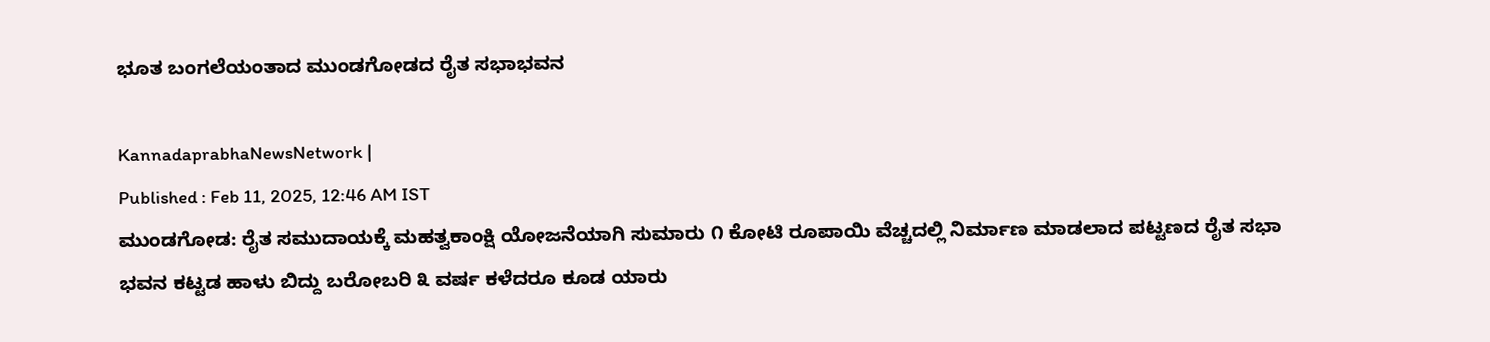ಭೂತ ಬಂಗಲೆಯಂತಾದ ಮುಂಡಗೋಡದ ರೈತ ಸಭಾಭವನ

KannadaprabhaNewsNetwork |
Published : Feb 11, 2025, 12:46 AM IST
ಮುಂಡಗೋಡ: ರೈತ ಸಮುದಾಯಕ್ಕೆ ಮಹತ್ವಕಾಂಕ್ಷಿ ಯೋಜನೆಯಾಗಿ ಸುಮಾರು ೧ ಕೋಟಿ ರೂಪಾಯಿ ವೆಚ್ಚದಲ್ಲಿ ನಿರ್ಮಾಣ ಮಾಡಲಾದ ಪಟ್ಟಣದ ರೈತ ಸಭಾ ಭವನ ಕಟ್ಟಡ ಹಾಳು ಬಿದ್ದು ಬರೋಬರಿ ೩ ವರ್ಷ ಕಳೆದರೂ ಕೂಡ ಯಾರು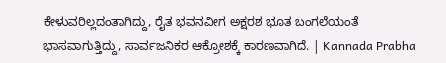ಕೇಳುವರಿಲ್ಲದಂತಾಗಿದ್ದು, ರೈತ ಭವನವೀಗ ಅಕ್ಷರಶ ಭೂತ ಬಂಗಲೆಯಂತೆ ಭಾಸವಾಗುತ್ತಿದ್ದು, ಸಾರ್ವಜನಿಕರ ಆಕ್ರೋಶಕ್ಕೆ ಕಾರಣವಾಗಿದೆ. | Kannada Prabha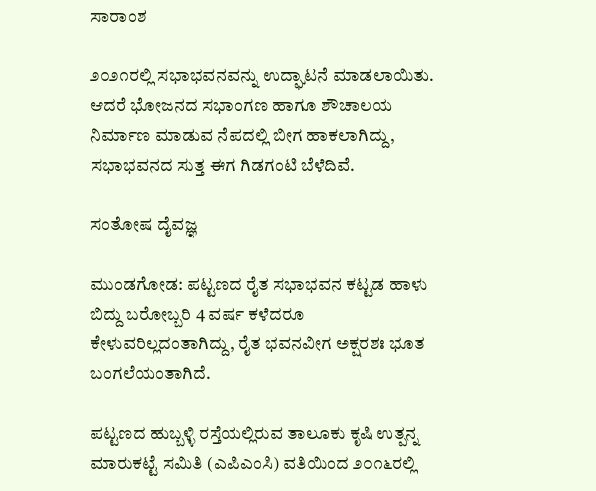ಸಾರಾಂಶ

೨೦೨೧ರಲ್ಲಿ ಸಭಾಭವನವನ್ನು ಉದ್ಘಾಟನೆ ಮಾಡಲಾಯಿತು. ಆದರೆ ಭೋಜನದ ಸಭಾಂಗಣ ಹಾಗೂ ಶೌಚಾಲಯ ನಿರ್ಮಾಣ ಮಾಡುವ ನೆಪದಲ್ಲಿ ಬೀಗ ಹಾಕಲಾಗಿದ್ದು, ಸಭಾಭವನದ ಸುತ್ತ ಈಗ ಗಿಡಗಂಟಿ ಬೆಳೆದಿವೆ.

ಸಂತೋಷ ದೈವಜ್ಞ

ಮುಂಡಗೋಡ: ಪಟ್ಟಣದ ರೈತ ಸಭಾಭವನ ಕಟ್ಟಡ ಹಾಳು ಬಿದ್ದು ಬರೋಬ್ಬರಿ 4 ವರ್ಷ ಕಳೆದರೂ ಕೇಳುವರಿಲ್ಲದಂತಾಗಿದ್ದು, ರೈತ ಭವನವೀಗ ಅಕ್ಷರಶಃ ಭೂತ ಬಂಗಲೆಯಂತಾಗಿದೆ.

ಪಟ್ಟಣದ ಹುಬ್ಬಳ್ಳಿ ರಸ್ತೆಯಲ್ಲಿರುವ ತಾಲೂಕು ಕೃಷಿ ಉತ್ಪನ್ನ ಮಾರುಕಟ್ಟೆ ಸಮಿತಿ (ಎಪಿಎಂಸಿ) ವತಿಯಿಂದ ೨೦೧೬ರಲ್ಲಿ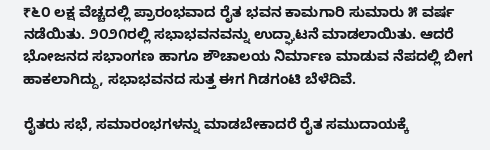₹೬೦ ಲಕ್ಷ ವೆಚ್ಚದಲ್ಲಿ ಪ್ರಾರಂಭವಾದ ರೈತ ಭವನ ಕಾಮಗಾರಿ ಸುಮಾರು ೫ ವರ್ಷ ನಡೆಯಿತು. ೨೦೨೧ರಲ್ಲಿ ಸಭಾಭವನವನ್ನು ಉದ್ಘಾಟನೆ ಮಾಡಲಾಯಿತು. ಆದರೆ ಭೋಜನದ ಸಭಾಂಗಣ ಹಾಗೂ ಶೌಚಾಲಯ ನಿರ್ಮಾಣ ಮಾಡುವ ನೆಪದಲ್ಲಿ ಬೀಗ ಹಾಕಲಾಗಿದ್ದು, ಸಭಾಭವನದ ಸುತ್ತ ಈಗ ಗಿಡಗಂಟಿ ಬೆಳೆದಿವೆ.

ರೈತರು ಸಭೆ, ಸಮಾರಂಭಗಳನ್ನು ಮಾಡಬೇಕಾದರೆ ರೈತ ಸಮುದಾಯಕ್ಕೆ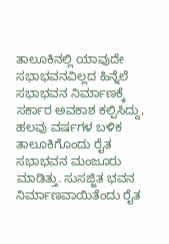ತಾಲೂಕಿನಲ್ಲಿ ಯಾವುದೇ ಸಭಾಭವನವಿಲ್ಲದ ಹಿನ್ನೆಲೆ ಸಭಾಭವನ ನಿರ್ಮಾಣಕ್ಕೆ ಸರ್ಕಾರ ಅವಕಾಶ ಕಲ್ಪಿಸಿದ್ದು, ಹಲವು ವರ್ಷಗಳ ಬಳಿಕ ತಾಲೂಕಿಗೊಂದು ರೈತ ಸಭಾಭವನ ಮಂಜೂರು ಮಾಡಿತ್ತು. ಸುಸಜ್ಜಿತ ಭವನ ನಿರ್ಮಾಣವಾಯಿತೆಂದು ರೈತ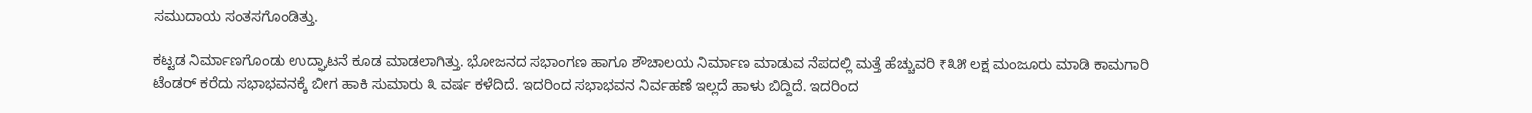ಸಮುದಾಯ ಸಂತಸಗೊಂಡಿತ್ತು.

ಕಟ್ಟಡ ನಿರ್ಮಾಣಗೊಂಡು ಉದ್ಘಾಟನೆ ಕೂಡ ಮಾಡಲಾಗಿತ್ತು. ಭೋಜನದ ಸಭಾಂಗಣ ಹಾಗೂ ಶೌಚಾಲಯ ನಿರ್ಮಾಣ ಮಾಡುವ ನೆಪದಲ್ಲಿ ಮತ್ತೆ ಹೆಚ್ಚುವರಿ ₹೩೫ ಲಕ್ಷ ಮಂಜೂರು ಮಾಡಿ ಕಾಮಗಾರಿ ಟೆಂಡರ್ ಕರೆದು ಸಭಾಭವನಕ್ಕೆ ಬೀಗ ಹಾಕಿ ಸುಮಾರು ೩ ವರ್ಷ ಕಳೆದಿದೆ. ಇದರಿಂದ ಸಭಾಭವನ ನಿರ್ವಹಣೆ ಇಲ್ಲದೆ ಹಾಳು ಬಿದ್ದಿದೆ. ಇದರಿಂದ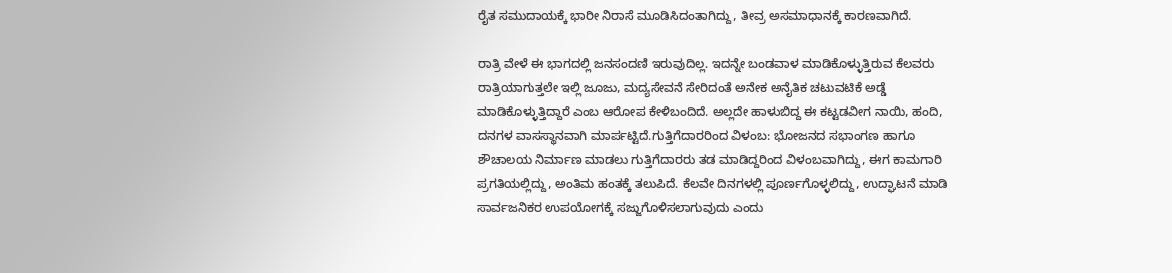ರೈತ ಸಮುದಾಯಕ್ಕೆ ಭಾರೀ ನಿರಾಸೆ ಮೂಡಿಸಿದಂತಾಗಿದ್ದು, ತೀವ್ರ ಅಸಮಾಧಾನಕ್ಕೆ ಕಾರಣವಾಗಿದೆ.

ರಾತ್ರಿ ವೇಳೆ ಈ ಭಾಗದಲ್ಲಿ ಜನಸಂದಣಿ ಇರುವುದಿಲ್ಲ. ಇದನ್ನೇ ಬಂಡವಾಳ ಮಾಡಿಕೊಳ್ಳುತ್ತಿರುವ ಕೆಲವರು ರಾತ್ರಿಯಾಗುತ್ತಲೇ ಇಲ್ಲಿ ಜೂಜು, ಮದ್ಯಸೇವನೆ ಸೇರಿದಂತೆ ಅನೇಕ ಅನೈತಿಕ ಚಟುವಟಿಕೆ ಅಡ್ಡೆ ಮಾಡಿಕೊಳ್ಳುತ್ತಿದ್ದಾರೆ ಎಂಬ ಆರೋಪ ಕೇಳಿಬಂದಿದೆ. ಅಲ್ಲದೇ ಹಾಳುಬಿದ್ದ ಈ ಕಟ್ಟಡವೀಗ ನಾಯಿ, ಹಂದಿ, ದನಗಳ ವಾಸಸ್ಥಾನವಾಗಿ ಮಾರ್ಪಟ್ಟಿದೆ.ಗುತ್ತಿಗೆದಾರರಿಂದ ವಿಳಂಬ: ಭೋಜನದ ಸಭಾಂಗಣ ಹಾಗೂ ಶೌಚಾಲಯ ನಿರ್ಮಾಣ ಮಾಡಲು ಗುತ್ತಿಗೆದಾರರು ತಡ ಮಾಡಿದ್ದರಿಂದ ವಿಳಂಬವಾಗಿದ್ದು, ಈಗ ಕಾಮಗಾರಿ ಪ್ರಗತಿಯಲ್ಲಿದ್ದು, ಅಂತಿಮ ಹಂತಕ್ಕೆ ತಲುಪಿದೆ. ಕೆಲವೇ ದಿನಗಳಲ್ಲಿ ಪೂರ್ಣಗೊಳ್ಳಲಿದ್ದು, ಉದ್ಘಾಟನೆ ಮಾಡಿ ಸಾರ್ವಜನಿಕರ ಉಪಯೋಗಕ್ಕೆ ಸಜ್ಜುಗೊಳಿಸಲಾಗುವುದು ಎಂದು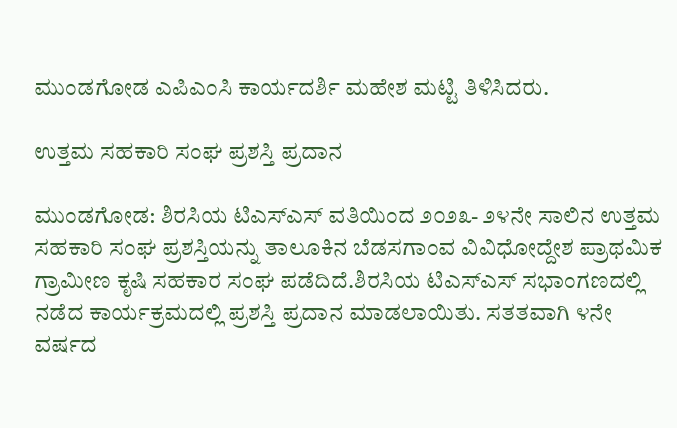ಮುಂಡಗೋಡ ಎಪಿಎಂಸಿ ಕಾರ್ಯದರ್ಶಿ ಮಹೇಶ ಮಟ್ಟಿ ತಿಳಿಸಿದರು.

ಉತ್ತಮ ಸಹಕಾರಿ ಸಂಘ ಪ್ರಶಸ್ತಿ ಪ್ರದಾನ

ಮುಂಡಗೋಡ: ಶಿರಸಿಯ ಟಿಎಸ್ಎಸ್ ವತಿಯಿಂದ ೨೦೨೩- ೨೪ನೇ ಸಾಲಿನ ಉತ್ತಮ ಸಹಕಾರಿ ಸಂಘ ಪ್ರಶಸ್ತಿಯನ್ನು ತಾಲೂಕಿನ ಬೆಡಸಗಾಂವ ವಿವಿಧೋದ್ದೇಶ ಪ್ರಾಥಮಿಕ ಗ್ರಾಮೀಣ ಕೃಷಿ ಸಹಕಾರ ಸಂಘ ಪಡೆದಿದೆ.ಶಿರಸಿಯ ಟಿಎಸ್ಎಸ್ ಸಭಾಂಗಣದಲ್ಲಿ ನಡೆದ ಕಾರ್ಯಕ್ರಮದಲ್ಲಿ ಪ್ರಶಸ್ತಿ ಪ್ರದಾನ ಮಾಡಲಾಯಿತು. ಸತತವಾಗಿ ೪ನೇ ವರ್ಷದ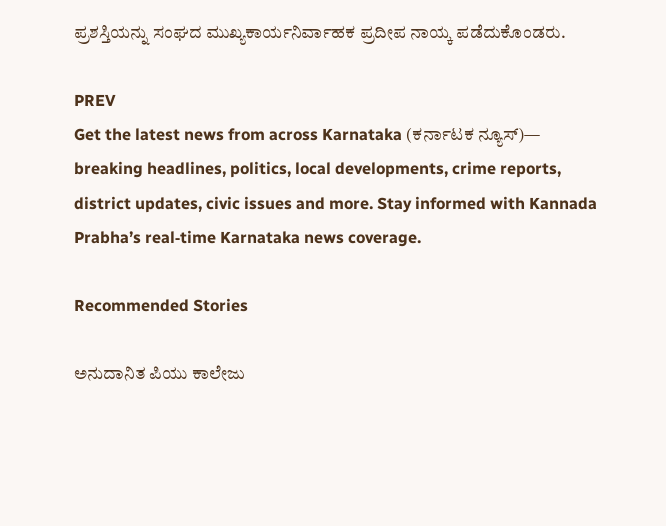ಪ್ರಶಸ್ತಿಯನ್ನು ಸಂಘದ ಮುಖ್ಯಕಾರ್ಯನಿರ್ವಾಹಕ ಪ್ರದೀಪ ನಾಯ್ಕ ಪಡೆದುಕೊಂಡರು.

PREV
Get the latest news from across Karnataka (ಕರ್ನಾಟಕ ನ್ಯೂಸ್)— breaking headlines, politics, local developments, crime reports, district updates, civic issues and more. Stay informed with Kannada Prabha’s real‑time Karnataka news coverage.

Recommended Stories

ಅನುದಾನಿತ ಪಿಯು ಕಾಲೇಜು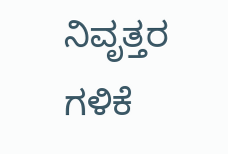ನಿವೃತ್ತರ ಗಳಿಕೆ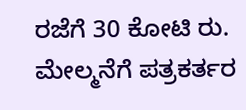ರಜೆಗೆ 30 ಕೋಟಿ ರು.
ಮೇಲ್ಮನೆಗೆ ಪತ್ರಕರ್ತರ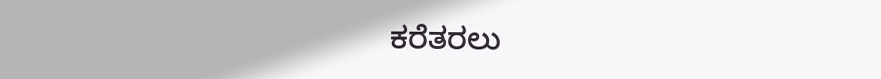ಕರೆತರಲು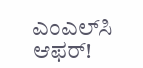ಎಂಎಲ್‌ಸಿ ಆಫರ್‌!